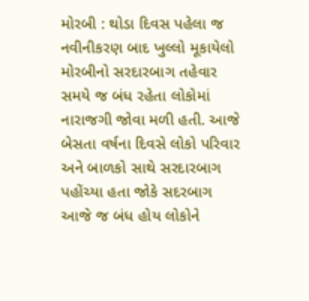મોરબી : થોડા દિવસ પહેલા જ નવીનીકરણ બાદ ખુલ્લો મૂકાયેલો મોરબીનો સરદારબાગ તહેવાર સમયે જ બંધ રહેતા લોકોમાં નારાજગી જોવા મળી હતી. આજે બેસતા વર્ષના દિવસે લોકો પરિવાર અને બાળકો સાથે સરદારબાગ પહોંચ્યા હતા જોકે સદરબાગ આજે જ બંધ હોય લોકોને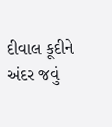દીવાલ કૂદીને અંદર જવું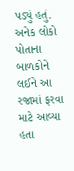પડ્યું હતું. અનેક લોકો પોતાના બાળકોને લઈને આ રજામાં ફરવા માટે આવ્યા હતા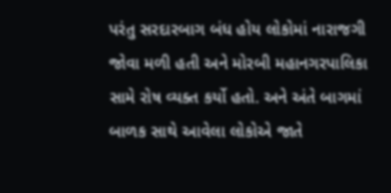પરંતુ સરદારબાગ બંધ હોય લોકોમાં નારાજગી જોવા મળી હતી અને મોરબી મહાનગરપાલિકા સામે રોષ વ્યક્ત કર્યો હતો. અને અંતે બાગમાં બાળક સાથે આવેલા લોકોએ જાતે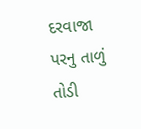દરવાજા પરનુ તાળું તોડી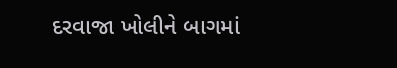દરવાજા ખોલીને બાગમાં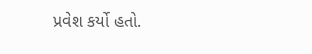પ્રવેશ કર્યો હતો.